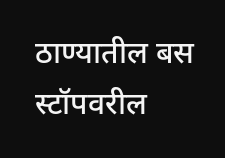ठाण्यातील बस स्टॉपवरील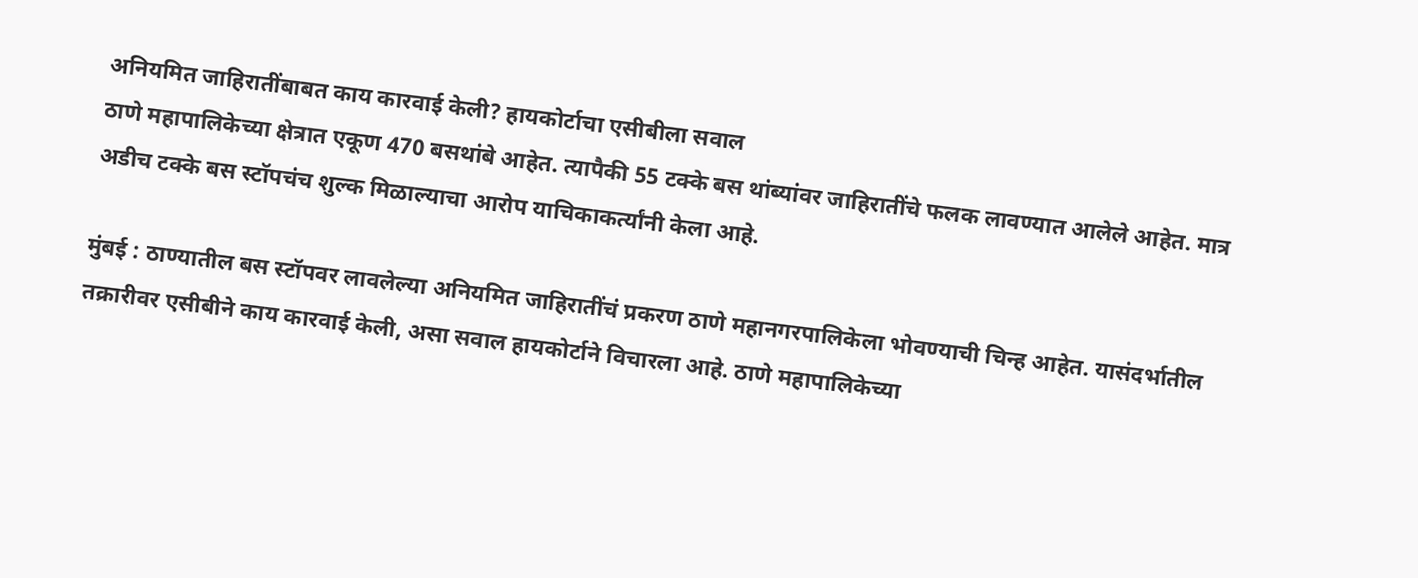अनियमित जाहिरातींबाबत काय कारवाई केली? हायकोर्टाचा एसीबीला सवाल
ठाणे महापालिकेच्या क्षेत्रात एकूण 470 बसथांबे आहेत. त्यापैकी 55 टक्के बस थांब्यांवर जाहिरातींचे फलक लावण्यात आलेले आहेत. मात्र अडीच टक्के बस स्टॉपचंच शुल्क मिळाल्याचा आरोप याचिकाकर्त्यांनी केला आहे.

मुंबई : ठाण्यातील बस स्टॉपवर लावलेल्या अनियमित जाहिरातींचं प्रकरण ठाणे महानगरपालिकेला भोवण्याची चिन्ह आहेत. यासंदर्भातील तक्रारीवर एसीबीने काय कारवाई केली, असा सवाल हायकोर्टाने विचारला आहे. ठाणे महापालिकेच्या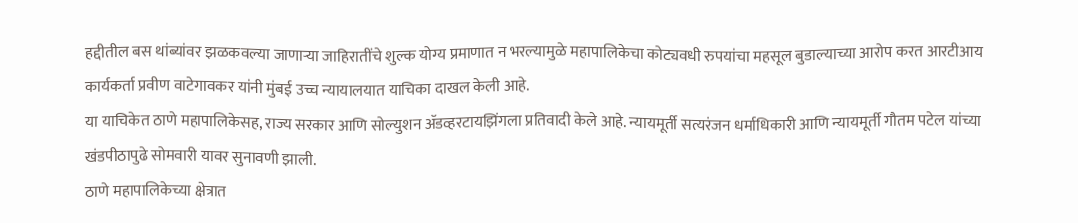हद्दीतील बस थांब्यांवर झळकवल्या जाणाऱ्या जाहिरातींचे शुल्क योग्य प्रमाणात न भरल्यामुळे महापालिकेचा कोट्यवधी रुपयांचा महसूल बुडाल्याच्या आरोप करत आरटीआय कार्यकर्ता प्रवीण वाटेगावकर यांनी मुंबई उच्च न्यायालयात याचिका दाखल केली आहे.
या याचिकेत ठाणे महापालिकेसह, राज्य सरकार आणि सोल्युशन ॲडव्हरटायझिंगला प्रतिवादी केले आहे. न्यायमूर्ती सत्यरंजन धर्माधिकारी आणि न्यायमूर्ती गौतम पटेल यांच्या खंडपीठापुढे सोमवारी यावर सुनावणी झाली.
ठाणे महापालिकेच्या क्षेत्रात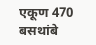एकूण 470 बसथांबे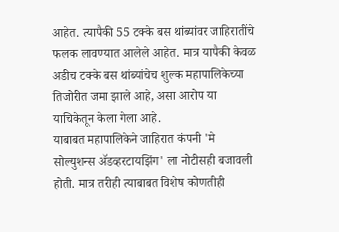आहेत. त्यापैकी 55 टक्के बस थांब्यांवर जाहिरातींचे फलक लावण्यात आलेले आहेत. मात्र यापैकी केवळ अडीच टक्के बस थांब्यांचेच शुल्क महापालिकेच्या तिजोरीत जमा झाले आहे, असा आरोप या याचिकेतून केला गेला आहे.
याबाबत महापालिकेने जाहिरात कंपनी 'मे सोल्युशन्स ॲडव्हरटायझिंग' ला नोटीसही बजावली होती. मात्र तरीही त्याबाबत विशेष कोणतीही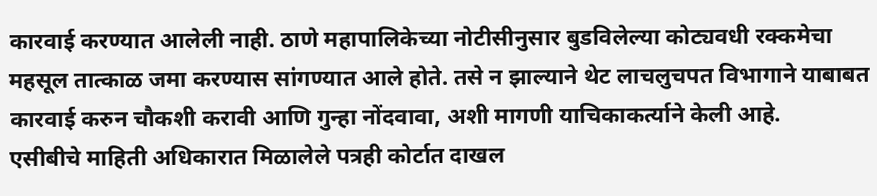कारवाई करण्यात आलेली नाही. ठाणे महापालिकेच्या नोटीसीनुसार बुडविलेल्या कोट्यवधी रक्कमेचा महसूल तात्काळ जमा करण्यास सांगण्यात आले होते. तसे न झाल्याने थेट लाचलुचपत विभागाने याबाबत कारवाई करुन चौकशी करावी आणि गुन्हा नोंदवावा, अशी मागणी याचिकाकर्त्याने केली आहे.
एसीबीचे माहिती अधिकारात मिळालेले पत्रही कोर्टात दाखल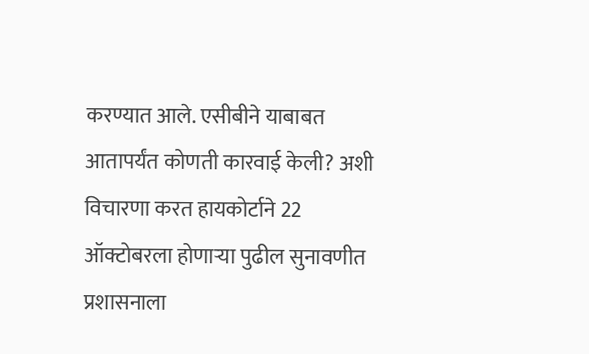करण्यात आले. एसीबीने याबाबत आतापर्यंत कोणती कारवाई केली? अशी विचारणा करत हायकोर्टाने 22 ऑक्टोबरला होणाऱ्या पुढील सुनावणीत प्रशासनाला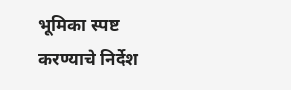भूमिका स्पष्ट करण्याचे निर्देश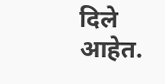दिले आहेत.